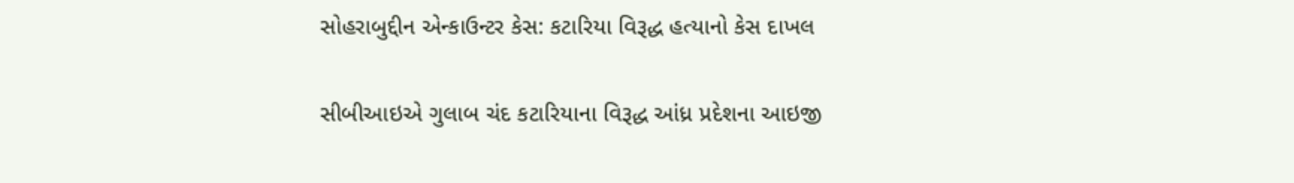સોહરાબુદ્દીન એન્કાઉન્ટર કેસ: કટારિયા વિરૂદ્ધ હત્યાનો કેસ દાખલ

સીબીઆઇએ ગુલાબ ચંદ કટારિયાના વિરૂદ્ધ આંધ્ર પ્રદેશના આઇજી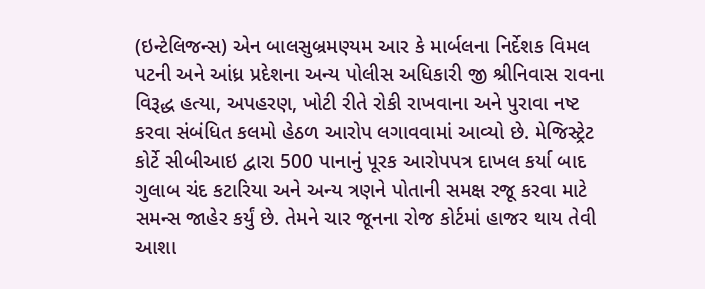(ઇન્ટેલિજન્સ) એન બાલસુબ્રમણ્યમ આર કે માર્બલના નિર્દેશક વિમલ પટની અને આંધ્ર પ્રદેશના અન્ય પોલીસ અધિકારી જી શ્રીનિવાસ રાવના વિરૂદ્ધ હત્યા, અપહરણ, ખોટી રીતે રોકી રાખવાના અને પુરાવા નષ્ટ કરવા સંબંધિત કલમો હેઠળ આરોપ લગાવવામાં આવ્યો છે. મેજિસ્ટ્રેટ કોર્ટે સીબીઆઇ દ્વારા 500 પાનાનું પૂરક આરોપપત્ર દાખલ કર્યા બાદ ગુલાબ ચંદ કટારિયા અને અન્ય ત્રણને પોતાની સમક્ષ રજૂ કરવા માટે સમન્સ જાહેર કર્યું છે. તેમને ચાર જૂનના રોજ કોર્ટમાં હાજર થાય તેવી આશા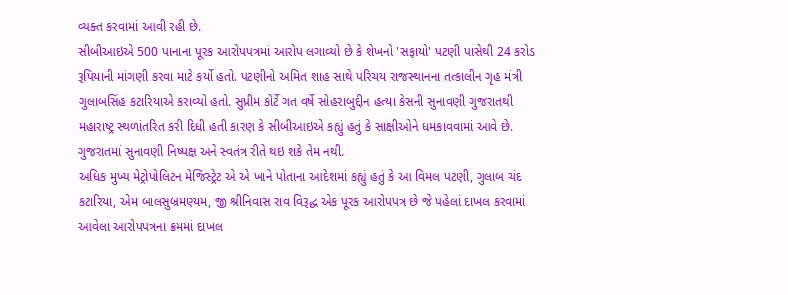વ્યક્ત કરવામાં આવી રહી છે.
સીબીઆઇએ 500 પાનાના પૂરક આરોપપત્રમાં આરોપ લગાવ્યો છે કે શેખનો 'સફાયો' પટણી પાસેથી 24 કરોડ રૂપિયાની માંગણી કરવા માટે કર્યો હતો. પટણીનો અમિત શાહ સાથે પરિચય રાજસ્થાનના તત્કાલીન ગૃહ મંત્રી ગુલાબસિંહ કટારિયાએ કરાવ્યો હતો. સુપ્રીમ કોર્ટે ગત વર્ષે સોહરાબુદ્દીન હત્યા કેસની સુનાવણી ગુજરાતથી મહારાષ્ટ્ર સ્થળાંતરિત કરી દિધી હતી કારણ કે સીબીઆઇએ કહ્યું હતું કે સાક્ષીઓને ધમકાવવામાં આવે છે. ગુજરાતમાં સુનાવણી નિષ્પક્ષ અને સ્વતંત્ર રીતે થઇ શકે તેમ નથી.
અધિક મુખ્ય મેટ્રોપોલિટન મેજિસ્ટ્રેટ એ એ ખાને પોતાના આદેશમાં કહ્યું હતું કે આ વિમલ પટણી, ગુલાબ ચંદ કટારિયા, એમ બાલસુબ્રમણ્યમ, જી શ્રીનિવાસ રાવ વિરૂદ્ધ એક પૂરક આરોપપત્ર છે જે પહેલાં દાખલ કરવામાં આવેલા આરોપપત્રના ક્રમમાં દાખલ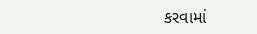કરવામાં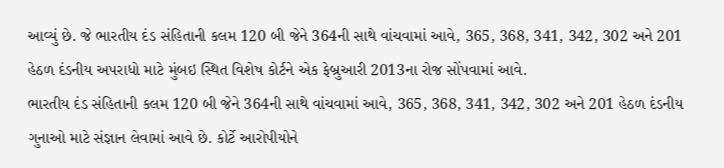આવ્યું છે. જે ભારતીય દંડ સંહિતાની કલમ 120 બી જેને 364ની સાથે વાંચવામાં આવે, 365, 368, 341, 342, 302 અને 201 હેઠળ દંડનીય અપરાધો માટે મુંબઇ સ્થિત વિશેષ કોર્ટને એક ફેબ્રુઆરી 2013ના રોજ સોંપવામાં આવે.
ભારતીય દંડ સંહિતાની કલમ 120 બી જેને 364ની સાથે વાંચવામાં આવે, 365, 368, 341, 342, 302 અને 201 હેઠળ દંડનીય ગુનાઓ માટે સંજ્ઞાન લેવામાં આવે છે. કોર્ટે આરોપીયોને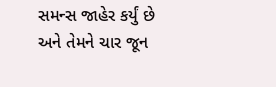સમન્સ જાહેર કર્યું છે અને તેમને ચાર જૂન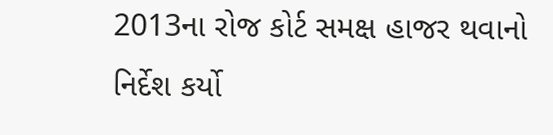2013ના રોજ કોર્ટ સમક્ષ હાજર થવાનો નિર્દેશ કર્યો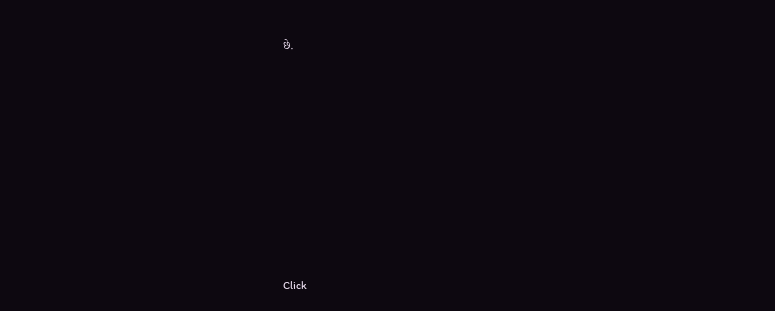છે.












Click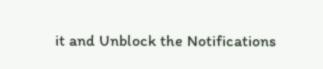it and Unblock the Notifications